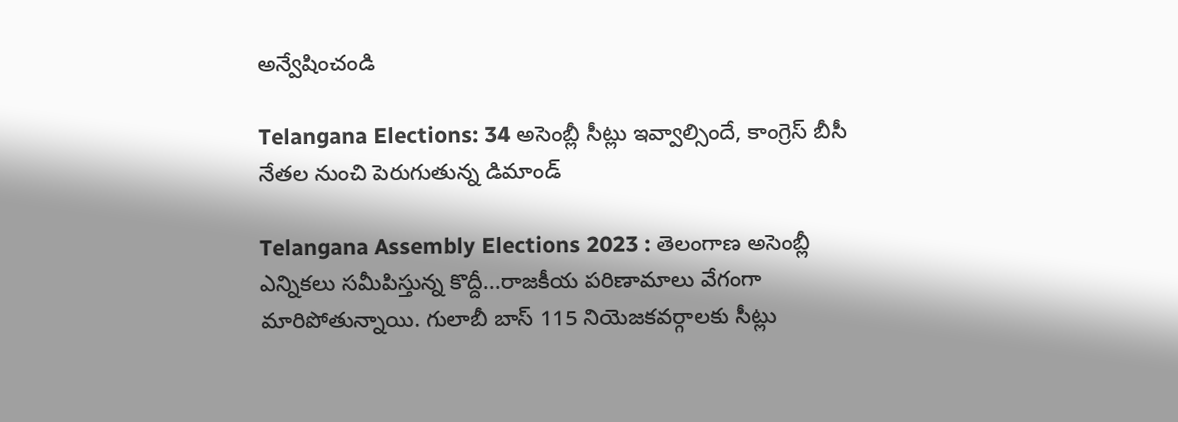అన్వేషించండి

Telangana Elections: 34 అసెంబ్లీ సీట్లు ఇవ్వాల్సిందే, కాంగ్రెస్‌ బీసీ నేతల నుంచి పెరుగుతున్న డిమాండ్

Telangana Assembly Elections 2023 : తెలంగాణ అసెంబ్లీ ఎన్నికలు సమీపిస్తున్న కొద్దీ...రాజకీయ పరిణామాలు వేగంగా మారిపోతున్నాయి. గులాబీ బాస్ 115 నియెజకవర్గాలకు సీట్లు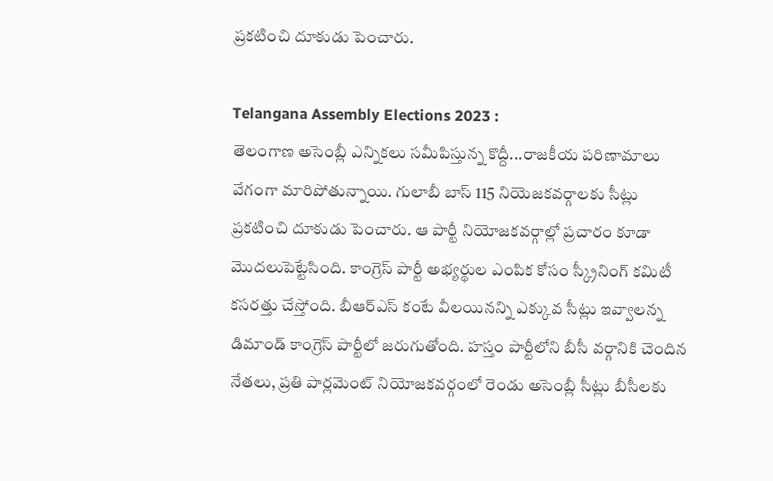ప్రకటించి దూకుడు పెంచారు.

Telangana Assembly Elections 2023 :
తెలంగాణ అసెంబ్లీ ఎన్నికలు సమీపిస్తున్న కొద్దీ...రాజకీయ పరిణామాలు వేగంగా మారిపోతున్నాయి. గులాబీ బాస్ 115 నియెజకవర్గాలకు సీట్లు ప్రకటించి దూకుడు పెంచారు. ఆ పార్టీ నియోజకవర్గాల్లో ప్రచారం కూడా మొదలుపెట్టేసింది. కాంగ్రెస్‌ పార్టీ అభ్యర్థుల ఎంపిక కోసం స్క్రీనింగ్‌ కమిటీ కసరత్తు చేస్తోంది. బీఆర్ఎస్‌ కంటే వీలయినన్ని ఎక్కువ సీట్లు ఇవ్వాలన్న డిమాండ్‌ కాంగ్రెస్‌ పార్టీలో జరుగుతోంది. హస్తం పార్టీలోని బీసీ వర్గానికి చెందిన నేతలు, ప్రతి పార్లమెంట్ నియోజకవర్గంలో రెండు అసెంబ్లీ సీట్లు బీసీలకు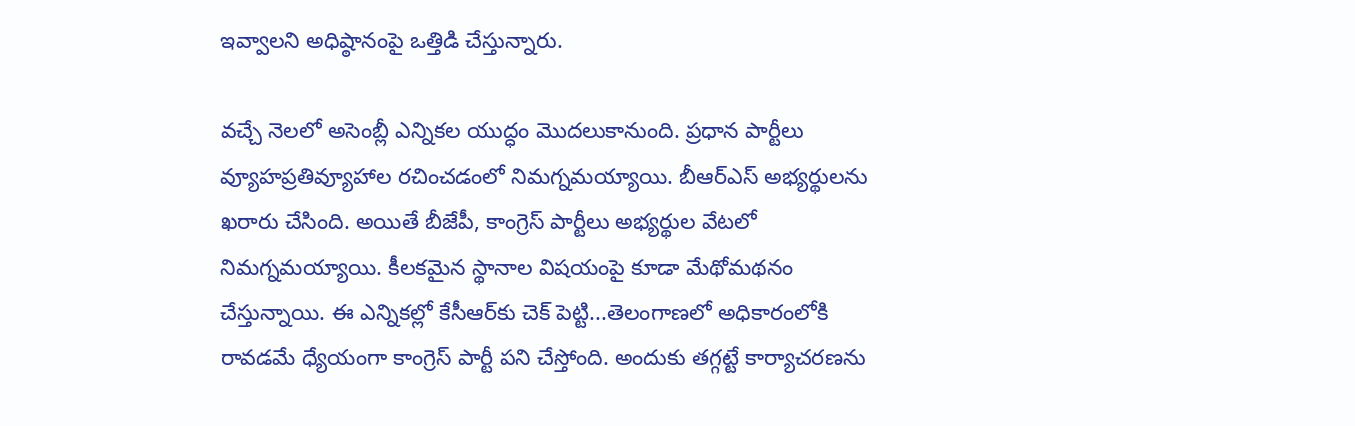ఇవ్వాలని అధిష్ఠానంపై ఒత్తిడి చేస్తున్నారు.

వచ్చే నెలలో అసెంబ్లీ ఎన్నికల యుద్ధం మొదలుకానుంది. ప్రధాన పార్టీలు వ్యూహప్రతివ్యూహాల రచించడంలో నిమగ్నమయ్యాయి. బీఆర్ఎస్‌ అభ్యర్థులను ఖరారు చేసింది. అయితే బీజేపీ, కాంగ్రెస్‌ పార్టీలు అభ్యర్థుల వేటలో నిమగ్నమయ్యాయి. కీలకమైన స్థానాల విషయంపై కూడా మేథోమథనం చేస్తున్నాయి. ఈ ఎన్నికల్లో కేసీఆర్‌కు చెక్‌ పెట్టి...తెలంగాణలో అధికారంలోకి రావడమే ధ్యేయంగా కాంగ్రెస్‌ పార్టీ పని చేస్తోంది. అందుకు తగ్గట్టే కార్యాచరణను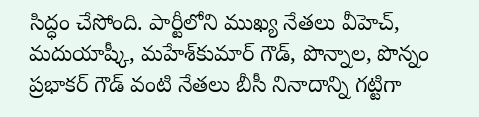సిద్ధం చేసోంది. పార్టీలోని ముఖ్య నేతలు వీహెచ్‌, మదుయాష్కీ, మహేశ్‌కుమార్‌ గౌడ్‌, పొన్నాల, పొన్నం ప్రభాకర్‌ గౌడ్‌ వంటి నేతలు బీసీ నినాదాన్ని గట్టిగా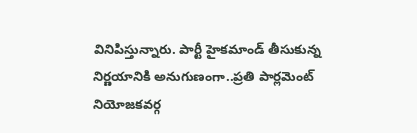వినిపిస్తున్నారు. పార్టీ హైకమాండ్ తీసుకున్న నిర్ణయానికి అనుగుణంగా..ప్రతి పార్లమెంట్ నియోజకవర్గ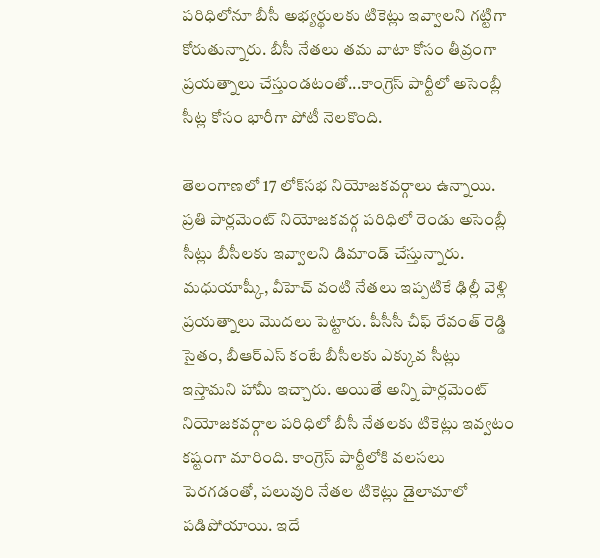పరిధిలోనూ బీసీ అభ్యర్థులకు టికెట్లు ఇవ్వాలని గట్టిగా కోరుతున్నారు. బీసీ నేతలు తమ వాటా కోసం తీవ్రంగా ప్రయత్నాలు చేస్తుండటంతో...కాంగ్రెస్‌ పార్టీలో అసెంబ్లీ సీట్ల కోసం భారీగా పోటీ నెలకొంది.

తెలంగాణలో 17 లోక్‌సభ నియోజకవర్గాలు ఉన్నాయి. ప్రతి పార్లమెంట్ నియోజకవర్గ పరిధిలో రెండు అసెంబ్లీ సీట్లు బీసీలకు ఇవ్వాలని డిమాండ్ చేస్తున్నారు. మధుయాష్కీ, వీహెచ్‌ వంటి నేతలు ఇప్పటికే ఢిల్లీ వెళ్లి ప్రయత్నాలు మొదలు పెట్టారు. పీసీసీ చీఫ్‌ రేవంత్‌ రెడ్డి సైతం, బీఆర్‌ఎస్‌ కంటే బీసీలకు ఎక్కువ సీట్లు ఇస్తామని హామీ ఇచ్చారు. అయితే అన్ని పార్లమెంట్‌ నియోజకవర్గాల పరిధిలో బీసీ నేతలకు టికెట్లు ఇవ్వటం కష్టంగా మారింది. కాంగ్రెస్ పార్టీలోకి వలసలు పెరగడంతో, పలువురి నేతల టికెట్లు డైలామాలో పడిపోయాయి. ఇదే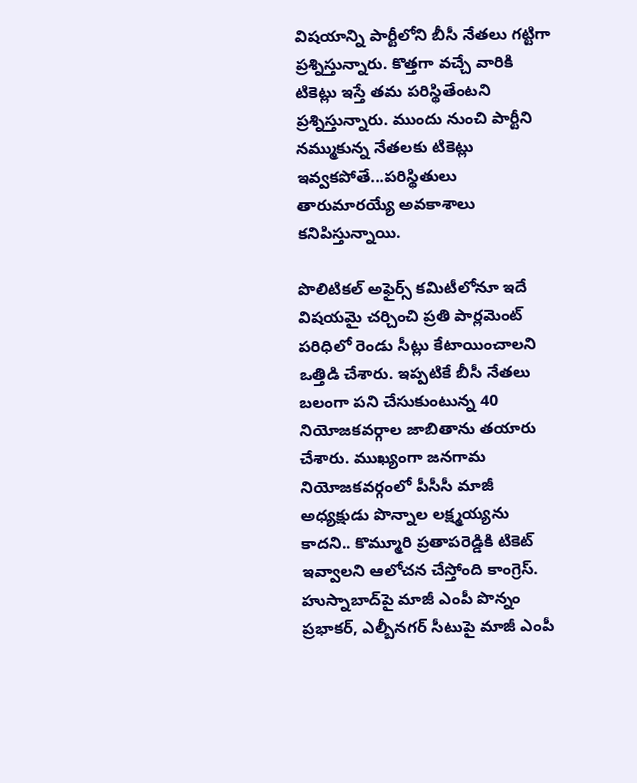విషయాన్ని పార్టీలోని బీసీ నేతలు గట్టిగా ప్రశ్నిస్తున్నారు. కొత్తగా వచ్చే వారికి టికెట్లు ఇస్తే తమ పరిస్థితేంటని ప్రశ్నిస్తున్నారు. ముందు నుంచి పార్టీని నమ్ముకున్న నేతలకు టికెట్లు ఇవ్వకపోతే...పరిస్థితులు తారుమారయ్యే అవకాశాలు కనిపిస్తున్నాయి.

పొలిటికల్ అఫైర్స్ కమిటీలోనూ ఇదే విషయమై చర్చించి ప్రతి పార్లమెంట్ పరిధిలో రెండు సీట్లు కేటాయించాలని ఒత్తిడి చేశారు. ఇప్పటికే బీసీ నేతలు బలంగా పని చేసుకుంటున్న 40 నియోజకవర్గాల జాబితాను తయారు చేశారు. ముఖ్యంగా జనగామ నియోజకవర్గంలో పీసీసీ మాజీ అధ్యక్షుడు పొన్నాల లక్ష్మయ్యను కాదని.. కొమ్మూరి ప్రతాపరెడ్డికి టికెట్ ఇవ్వాలని ఆలోచన చేస్తోంది కాంగ్రెస్. హుస్నాబాద్‌పై మాజీ ఎంపీ పొన్నం ప్రభాకర్, ఎల్బీనగర్ సీటుపై మాజీ ఎంపీ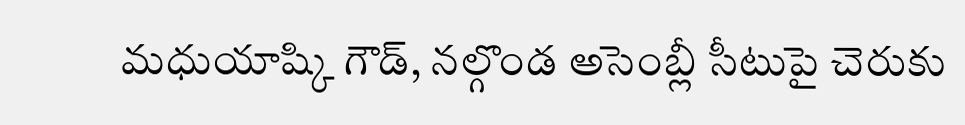మధుయాష్కి గౌడ్, నల్గొండ అసెంబ్లీ సీటుపై చెరుకు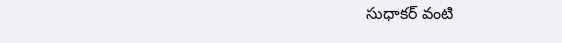సుధాకర్ వంటి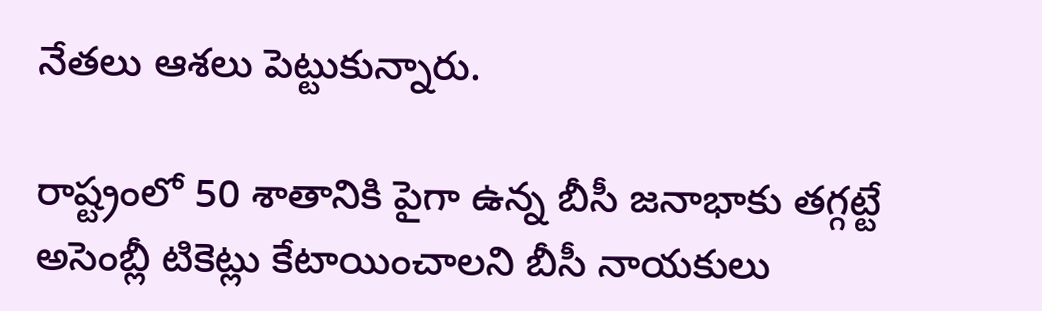నేతలు ఆశలు పెట్టుకున్నారు.

రాష్ట్రంలో 50 శాతానికి పైగా ఉన్న బీసీ జనాభాకు తగ్గట్టే అసెంబ్లీ టికెట్లు కేటాయించాలని బీసీ నాయకులు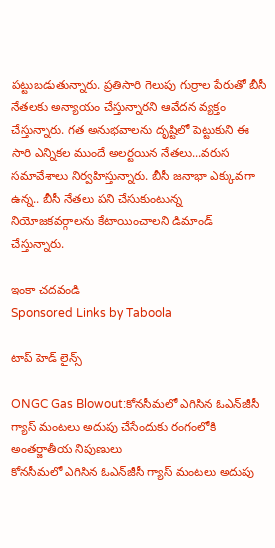పట్టుబడుతున్నారు. ప్రతిసారి గెలుపు గుర్రాల పేరుతో బీసీ నేతలకు అన్యాయం చేస్తున్నారని ఆవేదన వ్యక్తం చేస్తున్నారు. గత అనుభవాలను దృష్టిలో పెట్టుకుని ఈ సారి ఎన్నికల ముందే అలర్టయిన నేతలు...వరుస సమావేశాలు నిర్వహిస్తున్నారు. బీసీ జనాభా ఎక్కువగా ఉన్న.. బీసీ నేతలు పని చేసుకుంటున్న నియోజకవర్గాలను కేటాయించాలని డిమాండ్ చేస్తున్నారు.

ఇంకా చదవండి
Sponsored Links by Taboola

టాప్ హెడ్ లైన్స్

ONGC Gas Blowout:కోనసీమలో ఎగిసిన ఓఎన్‌జీసీ గ్యాస్‌ మంటలు అదుపు చేసేందుకు రంగంలోకి అంతర్జాతీయ నిపుణులు
కోనసీమలో ఎగిసిన ఓఎన్‌జీసీ గ్యాస్‌ మంటలు అదుపు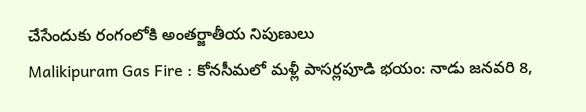చేసేందుకు రంగంలోకి అంతర్జాతీయ నిపుణులు
Malikipuram Gas Fire : కోనసీమలో మళ్లీ పాసర్లపూడి భయం: నాడు జనవరి 8,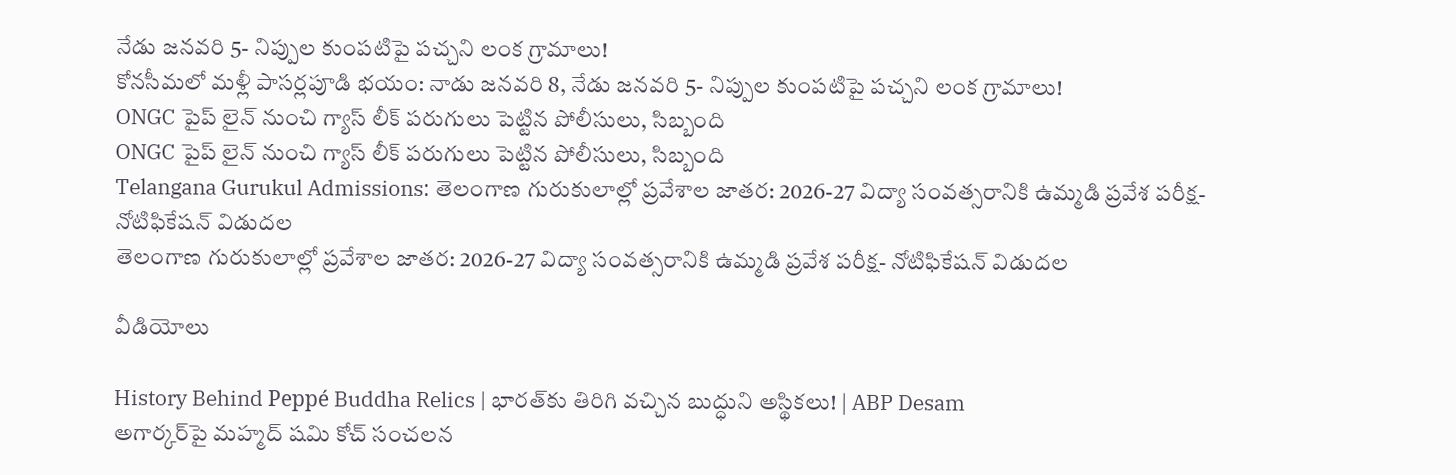నేడు జనవరి 5- నిప్పుల కుంపటిపై పచ్చని లంక గ్రామాలు!
కోనసీమలో మళ్లీ పాసర్లపూడి భయం: నాడు జనవరి 8, నేడు జనవరి 5- నిప్పుల కుంపటిపై పచ్చని లంక గ్రామాలు!
ONGC పైప్ లైన్ నుంచి గ్యాస్ లీక్ పరుగులు పెట్టిన పోలీసులు, సిబ్బంది
ONGC పైప్ లైన్ నుంచి గ్యాస్ లీక్ పరుగులు పెట్టిన పోలీసులు, సిబ్బంది
Telangana Gurukul Admissions: తెలంగాణ గురుకులాల్లో ప్రవేశాల జాతర: 2026-27 విద్యా సంవత్సరానికి ఉమ్మడి ప్రవేశ పరీక్ష- నోటిఫికేషన్ విడుదల
తెలంగాణ గురుకులాల్లో ప్రవేశాల జాతర: 2026-27 విద్యా సంవత్సరానికి ఉమ్మడి ప్రవేశ పరీక్ష- నోటిఫికేషన్ విడుదల

వీడియోలు

History Behind Peppé Buddha Relics | భారత్‌కు తిరిగి వచ్చిన బుద్ధుని అస్థికలు! | ABP Desam
అగార్కర్‌పై మహ్మద్ షమి కోచ్ సంచలన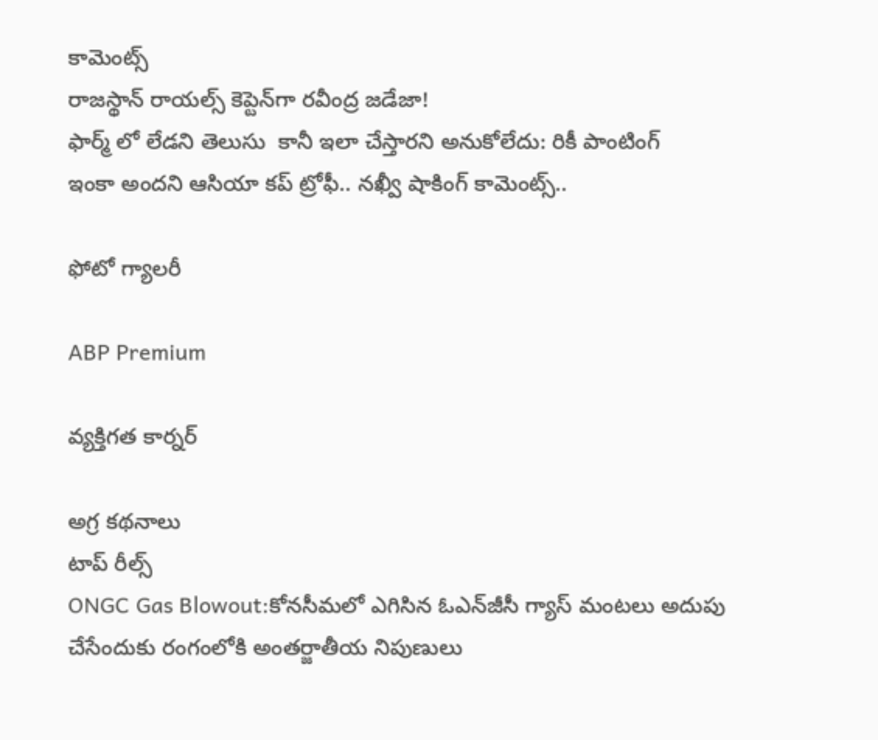కామెంట్స్
రాజస్థాన్ రాయల్స్ కెప్టెన్‌గా రవీంద్ర జడేజా!
ఫార్మ్ లో లేడని తెలుసు  కానీ ఇలా చేస్తారని అనుకోలేదు: రికీ పాంటింగ్
ఇంకా అందని ఆసియా కప్ ట్రోఫీ.. నఖ్వీ షాకింగ్ కామెంట్స్..

ఫోటో గ్యాలరీ

ABP Premium

వ్యక్తిగత కార్నర్

అగ్ర కథనాలు
టాప్ రీల్స్
ONGC Gas Blowout:కోనసీమలో ఎగిసిన ఓఎన్‌జీసీ గ్యాస్‌ మంటలు అదుపు చేసేందుకు రంగంలోకి అంతర్జాతీయ నిపుణులు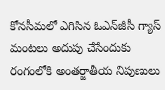కోనసీమలో ఎగిసిన ఓఎన్‌జీసీ గ్యాస్‌ మంటలు అదుపు చేసేందుకు రంగంలోకి అంతర్జాతీయ నిపుణులు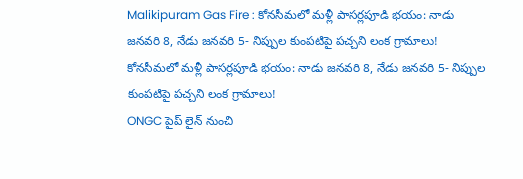Malikipuram Gas Fire : కోనసీమలో మళ్లీ పాసర్లపూడి భయం: నాడు జనవరి 8, నేడు జనవరి 5- నిప్పుల కుంపటిపై పచ్చని లంక గ్రామాలు!
కోనసీమలో మళ్లీ పాసర్లపూడి భయం: నాడు జనవరి 8, నేడు జనవరి 5- నిప్పుల కుంపటిపై పచ్చని లంక గ్రామాలు!
ONGC పైప్ లైన్ నుంచి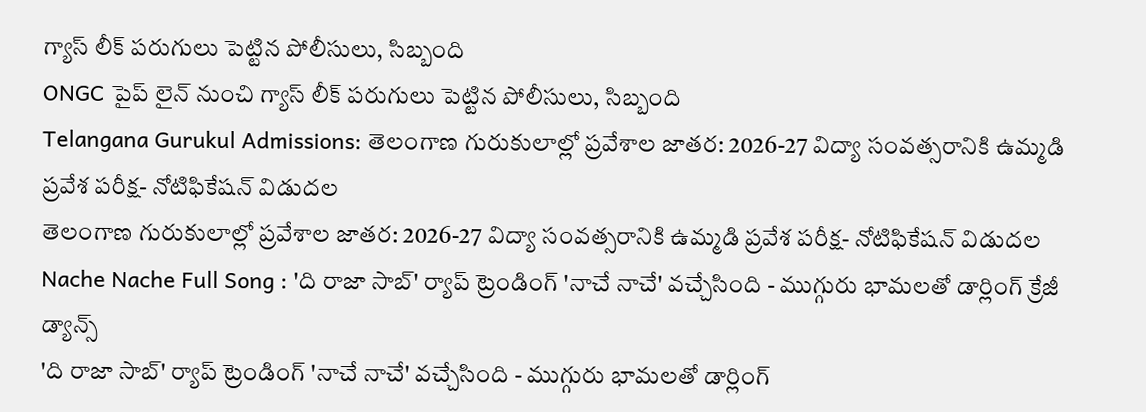గ్యాస్ లీక్ పరుగులు పెట్టిన పోలీసులు, సిబ్బంది
ONGC పైప్ లైన్ నుంచి గ్యాస్ లీక్ పరుగులు పెట్టిన పోలీసులు, సిబ్బంది
Telangana Gurukul Admissions: తెలంగాణ గురుకులాల్లో ప్రవేశాల జాతర: 2026-27 విద్యా సంవత్సరానికి ఉమ్మడి ప్రవేశ పరీక్ష- నోటిఫికేషన్ విడుదల
తెలంగాణ గురుకులాల్లో ప్రవేశాల జాతర: 2026-27 విద్యా సంవత్సరానికి ఉమ్మడి ప్రవేశ పరీక్ష- నోటిఫికేషన్ విడుదల
Nache Nache Full Song : 'ది రాజా సాబ్' ర్యాప్ ట్రెండింగ్ 'నాచే నాచే' వచ్చేసింది - ముగ్గురు భామలతో డార్లింగ్ క్రేజీ డ్యాన్స్
'ది రాజా సాబ్' ర్యాప్ ట్రెండింగ్ 'నాచే నాచే' వచ్చేసింది - ముగ్గురు భామలతో డార్లింగ్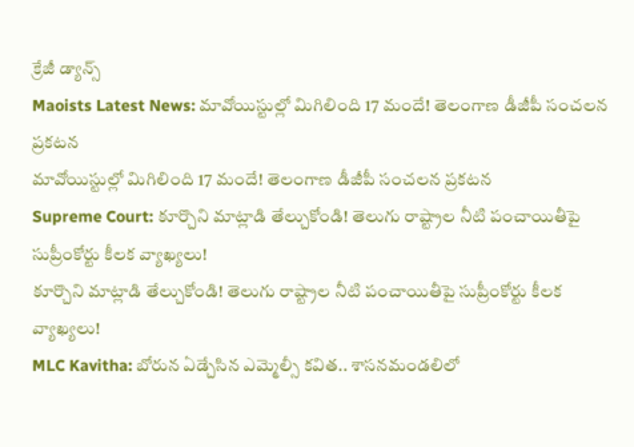క్రేజీ డ్యాన్స్
Maoists Latest News: మావోయిస్టుల్లో మిగిలింది 17 మందే! తెలంగాణ డీజీపీ సంచలన ప్రకటన
మావోయిస్టుల్లో మిగిలింది 17 మందే! తెలంగాణ డీజీపీ సంచలన ప్రకటన
Supreme Court: కూర్చొని మాట్లాడి తేల్చుకోండి! తెలుగు రాష్ట్రాల నీటి పంచాయితీపై సుప్రీంకోర్టు కీలక వ్యాఖ్యలు!
కూర్చొని మాట్లాడి తేల్చుకోండి! తెలుగు రాష్ట్రాల నీటి పంచాయితీపై సుప్రీంకోర్టు కీలక వ్యాఖ్యలు!
MLC Kavitha: బోరున ఏడ్చేసిన ఎమ్మెల్సీ కవిత.. శాసనమండలిలో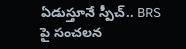ఏడుస్తూనే స్పీచ్.. BRS పై సంచలన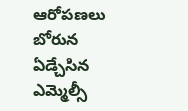ఆరోపణలు
బోరున ఏడ్చేసిన ఎమ్మెల్సీ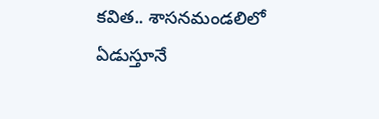కవిత.. శాసనమండలిలో ఏడుస్తూనే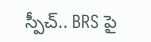స్పీచ్.. BRS పై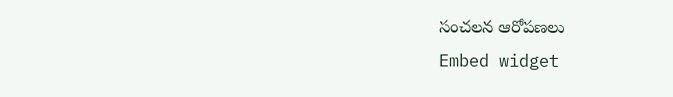సంచలన ఆరోపణలు
Embed widget